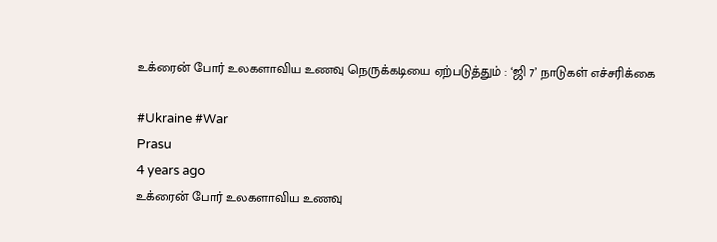உக்ரைன் போர் உலகளாவிய உணவு நெருக்கடியை ஏற்படுத்தும் : ‘ஜி 7’ நாடுகள் எச்சரிக்கை

#Ukraine #War
Prasu
4 years ago
உக்ரைன் போர் உலகளாவிய உணவு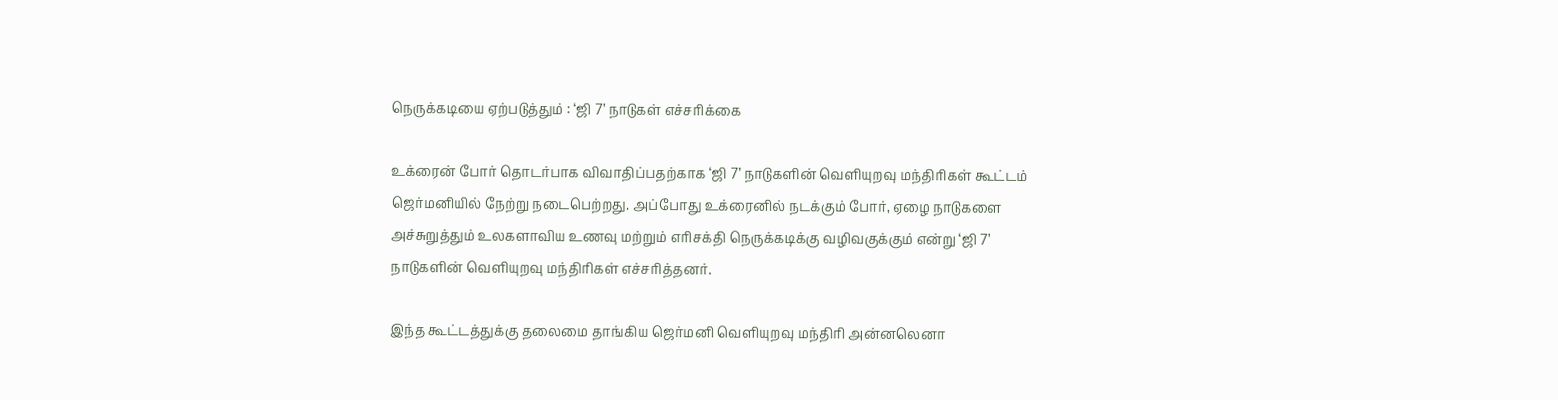நெருக்கடியை ஏற்படுத்தும் : ‘ஜி 7’ நாடுகள் எச்சரிக்கை

உக்ரைன் போர் தொடர்பாக விவாதிப்பதற்காக ‘ஜி 7’ நாடுகளின் வெளியுறவு மந்திரிகள் கூட்டம் ஜெர்மனியில் நேற்று நடைபெற்றது. அப்போது உக்ரைனில் நடக்கும் போர், ஏழை நாடுகளை அச்சுறுத்தும் உலகளாவிய உணவு மற்றும் எரிசக்தி நெருக்கடிக்கு வழிவகுக்கும் என்று ‘ஜி 7’ நாடுகளின் வெளியுறவு மந்திரிகள் எச்சரித்தனர்.

இந்த கூட்டத்துக்கு தலைமை தாங்கிய ஜெர்மனி வெளியுறவு மந்திரி அன்னலெனா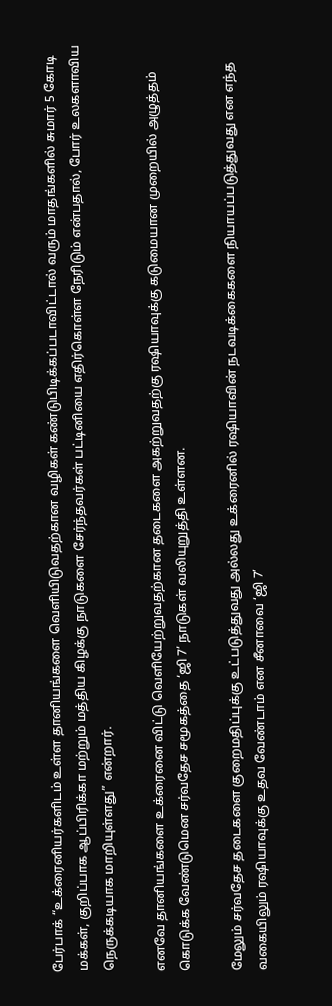பேர்பாக் “உக்ரைனியர்களிடம் உள்ள தானியங்களை வெளியிடுவதற்கான வழிகள் கண்டுபிடிக்கப்படாவிட்டால் வரும் மாதங்களில் சுமார் 5 கோடி மக்கள், குறிப்பாக ஆப்பிரிக்கா மற்றும் மத்திய கிழக்கு நாடுகளை சேர்ந்தவர்கள் பட்டினியை எதிர்கொள்ள நேரிடும் என்பதால், போர் உலகளாவிய நெருக்கடியாக மாறியுள்ளது” என்றார்.

எனவே தானியங்களை உக்ரைனை விட்டு வெளியேற்றுவதற்கான தடைகளை அகற்றுவதற்கு ரஷியாவுக்கு கடுமையான முறையில் அழுத்தம் கொடுக்க வேண்டுமென சர்வதேச சமூகத்தை ‘ஜி 7’ நாடுகள் வலியுறுத்தி உள்ளன.

மேலும் சர்வதேச தடைகளை குறைமதிப்புக்கு உட்படுத்துவது அல்லது உக்ரைனில் ரஷியாவின் நடவடிக்கைகளை நியாயப்படுத்துவது என எந்த வகையிலும் ரஷியாவுக்கு உதவ வேண்டாம் என சீனாவை ‘ஜி 7’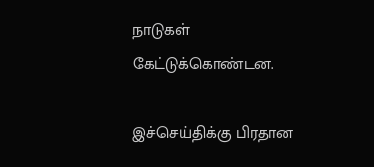நாடுகள் கேட்டுக்கொண்டன.

இச்செய்திக்கு பிரதான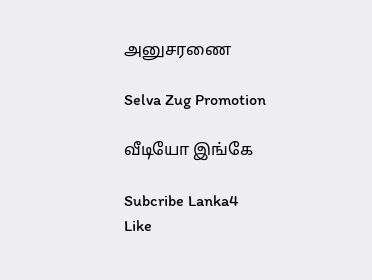அனுசரணை

Selva Zug Promotion

வீடியோ இங்கே

Subcribe Lanka4
Like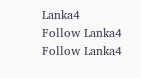Lanka4
Follow Lanka4
Follow Lanka4